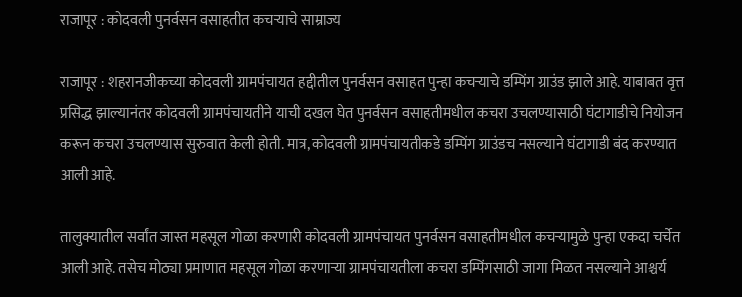राजापूर : कोदवली पुनर्वसन वसाहतीत कचऱ्याचे साम्राज्य

राजापूर : शहरानजीकच्या कोदवली ग्रामपंचायत हद्दीतील पुनर्वसन वसाहत पुन्हा कचऱ्याचे डम्पिंग ग्राउंड झाले आहे. याबाबत वृत्त प्रसिद्ध झाल्यानंतर कोदवली ग्रामपंचायतीने याची दखल घेत पुनर्वसन वसाहतीमधील कचरा उचलण्यासाठी घंटागाडीचे नियोजन करून कचरा उचलण्यास सुरुवात केली होती. मात्र, कोदवली ग्रामपंचायतीकडे डम्पिंग ग्राउंडच नसल्याने घंटागाडी बंद करण्यात आली आहे.

तालुक्यातील सर्वांत जास्त महसूल गोळा करणारी कोदवली ग्रामपंचायत पुनर्वसन वसाहतीमधील कचऱ्यामुळे पुन्हा एकदा चर्चेत आली आहे. तसेच मोठ्या प्रमाणात महसूल गोळा करणाऱ्या ग्रामपंचायतीला कचरा डम्पिंगसाठी जागा मिळत नसल्याने आश्चर्य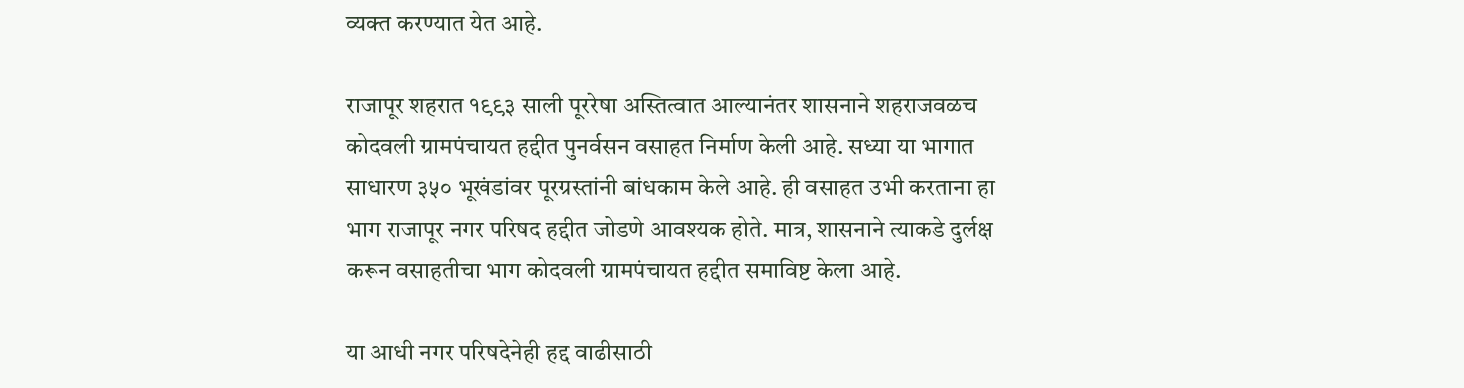व्यक्त करण्यात येत आहे.

राजापूर शहरात १९९३ साली पूररेषा अस्तित्वात आल्यानंतर शासनाने शहराजवळच कोदवली ग्रामपंचायत हद्दीत पुनर्वसन वसाहत निर्माण केली आहे. सध्या या भागात साधारण ३५० भूखंडांवर पूरग्रस्तांनी बांधकाम केले आहे. ही वसाहत उभी करताना हा भाग राजापूर नगर परिषद हद्दीत जोडणे आवश्यक होते. मात्र, शासनाने त्याकडे दुर्लक्ष करून वसाहतीचा भाग कोदवली ग्रामपंचायत हद्दीत समाविष्ट केला आहे.

या आधी नगर परिषदेनेही हद्द वाढीसाठी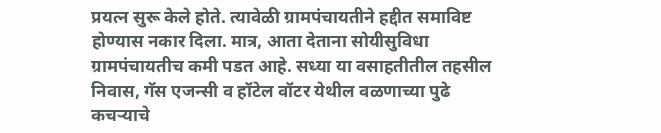प्रयत्न सुरू केले होते. त्यावेळी ग्रामपंचायतीने हद्दीत समाविष्ट होण्यास नकार दिला. मात्र, आता देताना सोयीसुविधा ग्रामपंचायतीच कमी पडत आहे. सध्या या वसाहतीतील तहसील निवास, गॅस एजन्सी व हॉटेल वॉटर येथील वळणाच्या पुढे कचऱ्याचे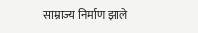साम्राज्य निर्माण झाले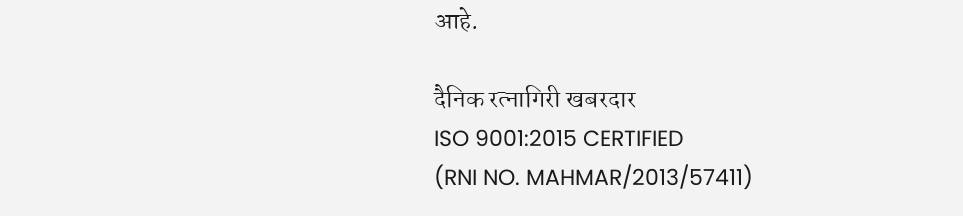आहे.

दैनिक रत्नागिरी खबरदार
ISO 9001:2015 CERTIFIED
(RNI NO. MAHMAR/2013/57411)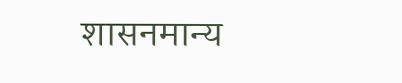शासनमान्य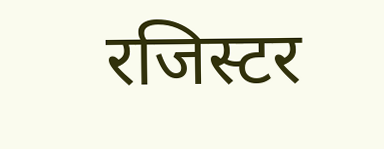रजिस्टर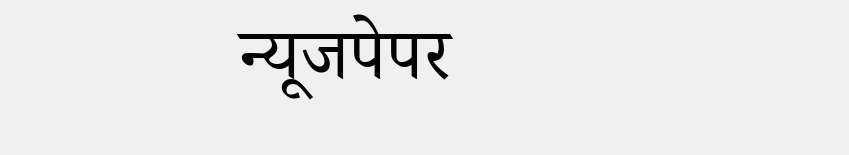न्यूजपेपर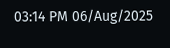03:14 PM 06/Aug/2025